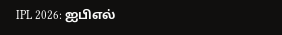IPL 2026: ஐபிஎல்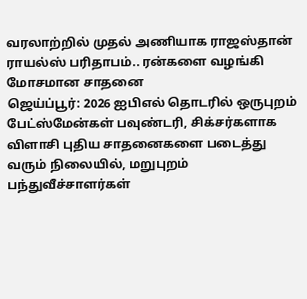வரலாற்றில் முதல் அணியாக ராஜஸ்தான் ராயல்ஸ் பரிதாபம்.. ரன்களை வழங்கி மோசமான சாதனை
ஜெய்ப்பூர்: 2026 ஐபிஎல் தொடரில் ஒருபுறம் பேட்ஸ்மேன்கள் பவுண்டரி, சிக்சர்களாக விளாசி புதிய சாதனைகளை படைத்து வரும் நிலையில், மறுபுறம் பந்துவீச்சாளர்கள்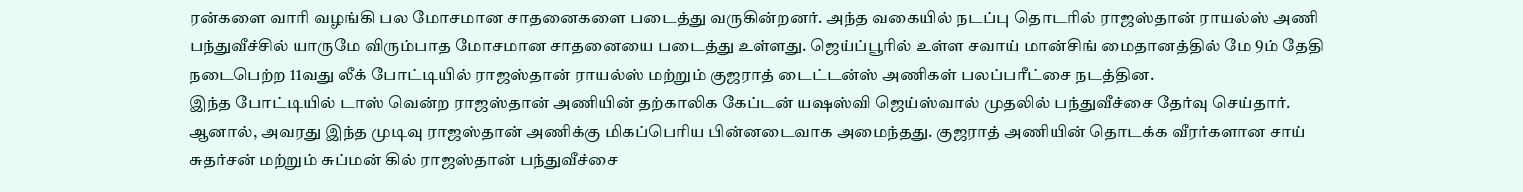ரன்களை வாரி வழங்கி பல மோசமான சாதனைகளை படைத்து வருகின்றனர். அந்த வகையில் நடப்பு தொடரில் ராஜஸ்தான் ராயல்ஸ் அணி பந்துவீச்சில் யாருமே விரும்பாத மோசமான சாதனையை படைத்து உள்ளது. ஜெய்ப்பூரில் உள்ள சவாய் மான்சிங் மைதானத்தில் மே 9ம் தேதி நடைபெற்ற 11வது லீக் போட்டியில் ராஜஸ்தான் ராயல்ஸ் மற்றும் குஜராத் டைட்டன்ஸ் அணிகள் பலப்பரீட்சை நடத்தின.
இந்த போட்டியில் டாஸ் வென்ற ராஜஸ்தான் அணியின் தற்காலிக கேப்டன் யஷஸ்வி ஜெய்ஸ்வால் முதலில் பந்துவீச்சை தேர்வு செய்தார். ஆனால், அவரது இந்த முடிவு ராஜஸ்தான் அணிக்கு மிகப்பெரிய பின்னடைவாக அமைந்தது. குஜராத் அணியின் தொடக்க வீரர்களான சாய் சுதர்சன் மற்றும் சுப்மன் கில் ராஜஸ்தான் பந்துவீச்சை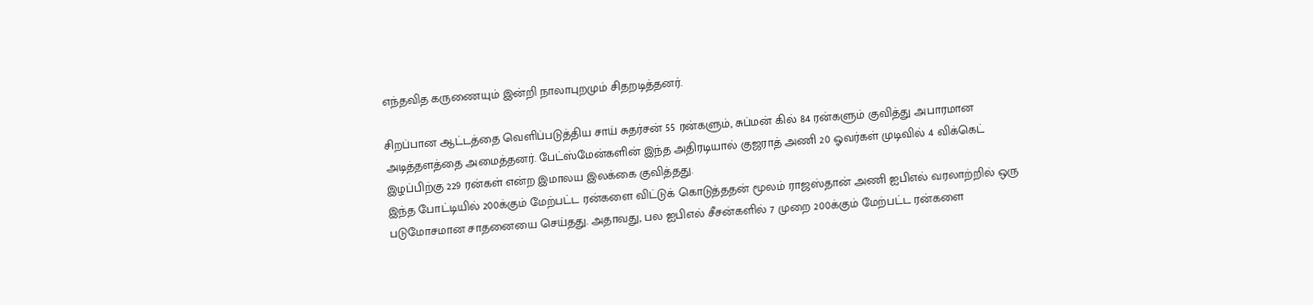எந்தவித கருணையும் இன்றி நாலாபுறமும் சிதறடித்தனர்.

சிறப்பான ஆட்டத்தை வெளிப்படுத்திய சாய் சுதர்சன் 55 ரன்களும், சுப்மன் கில் 84 ரன்களும் குவித்து அபாரமான அடித்தளத்தை அமைத்தனர். பேட்ஸ்மேன்களின் இந்த அதிரடியால் குஜராத் அணி 20 ஓவர்கள் முடிவில் 4 விக்கெட் இழப்பிற்கு 229 ரன்கள் என்ற இமாலய இலக்கை குவித்தது.
இந்த போட்டியில் 200க்கும் மேற்பட்ட ரன்களை விட்டுக் கொடுத்ததன் மூலம் ராஜஸ்தான் அணி ஐபிஎல் வரலாற்றில் ஒரு படுமோசமான சாதனையை செய்தது. அதாவது, பல ஐபிஎல் சீசன்களில் 7 முறை 200க்கும் மேற்பட்ட ரன்களை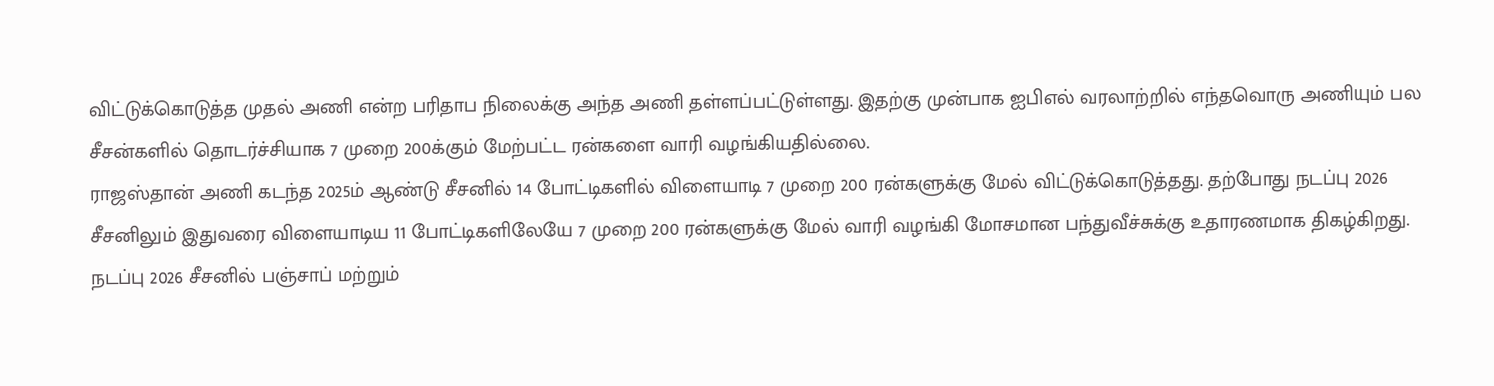விட்டுக்கொடுத்த முதல் அணி என்ற பரிதாப நிலைக்கு அந்த அணி தள்ளப்பட்டுள்ளது. இதற்கு முன்பாக ஐபிஎல் வரலாற்றில் எந்தவொரு அணியும் பல சீசன்களில் தொடர்ச்சியாக 7 முறை 200க்கும் மேற்பட்ட ரன்களை வாரி வழங்கியதில்லை.
ராஜஸ்தான் அணி கடந்த 2025ம் ஆண்டு சீசனில் 14 போட்டிகளில் விளையாடி 7 முறை 200 ரன்களுக்கு மேல் விட்டுக்கொடுத்தது. தற்போது நடப்பு 2026 சீசனிலும் இதுவரை விளையாடிய 11 போட்டிகளிலேயே 7 முறை 200 ரன்களுக்கு மேல் வாரி வழங்கி மோசமான பந்துவீச்சுக்கு உதாரணமாக திகழ்கிறது. நடப்பு 2026 சீசனில் பஞ்சாப் மற்றும்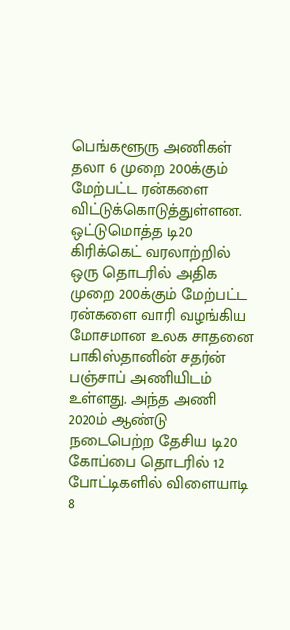பெங்களூரு அணிகள் தலா 6 முறை 200க்கும் மேற்பட்ட ரன்களை விட்டுக்கொடுத்துள்ளன.
ஒட்டுமொத்த டி20 கிரிக்கெட் வரலாற்றில் ஒரு தொடரில் அதிக முறை 200க்கும் மேற்பட்ட ரன்களை வாரி வழங்கிய மோசமான உலக சாதனை பாகிஸ்தானின் சதர்ன் பஞ்சாப் அணியிடம் உள்ளது. அந்த அணி 2020ம் ஆண்டு நடைபெற்ற தேசிய டி20 கோப்பை தொடரில் 12 போட்டிகளில் விளையாடி 8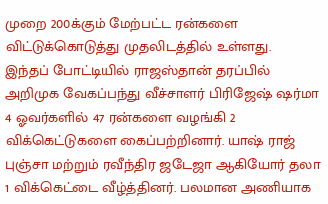முறை 200க்கும் மேற்பட்ட ரன்களை விட்டுக்கொடுத்து முதலிடத்தில் உள்ளது.
இந்தப் போட்டியில் ராஜஸ்தான் தரப்பில் அறிமுக வேகப்பந்து வீச்சாளர் பிரிஜேஷ் ஷர்மா 4 ஓவர்களில் 47 ரன்களை வழங்கி 2 விக்கெட்டுகளை கைப்பற்றினார். யாஷ் ராஜ் புஞ்சா மற்றும் ரவீந்திர ஜடேஜா ஆகியோர் தலா 1 விக்கெட்டை வீழ்த்தினர். பலமான அணியாக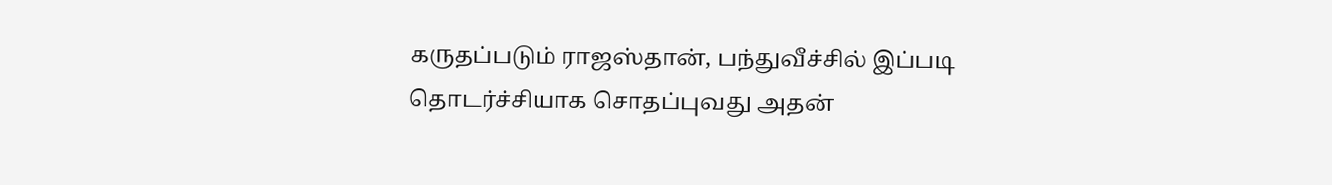கருதப்படும் ராஜஸ்தான், பந்துவீச்சில் இப்படி தொடர்ச்சியாக சொதப்புவது அதன்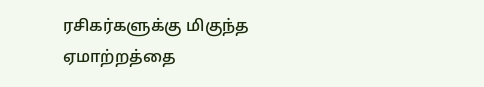ரசிகர்களுக்கு மிகுந்த ஏமாற்றத்தை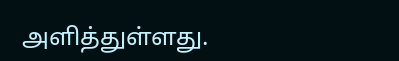அளித்துள்ளது.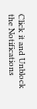Click it and Unblock the Notifications